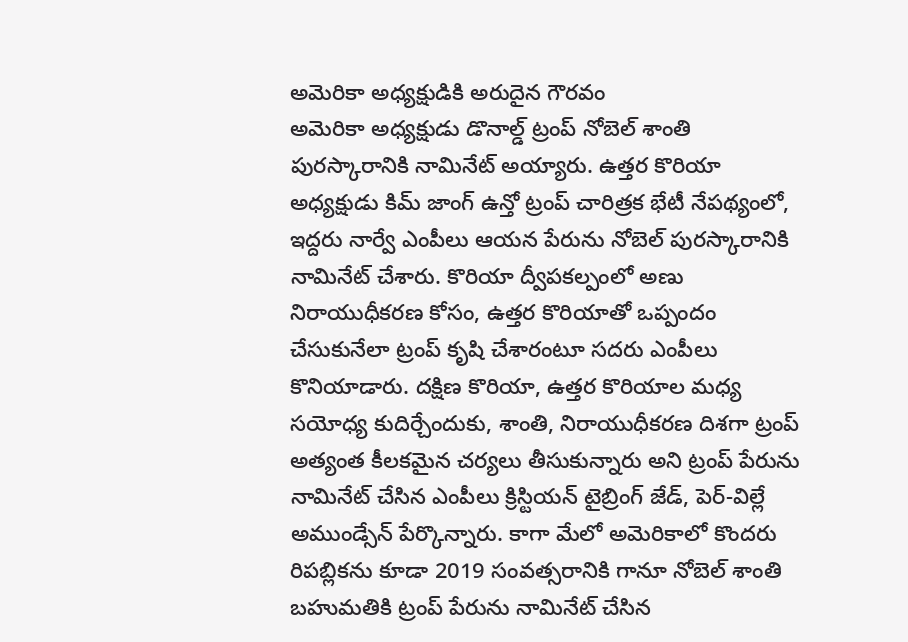అమెరికా అధ్యక్షుడికి అరుదైన గౌరవం
అమెరికా అధ్యక్షుడు డొనాల్డ్ ట్రంప్ నోబెల్ శాంతి పురస్కారానికి నామినేట్ అయ్యారు. ఉత్తర కొరియా అధ్యక్షుడు కిమ్ జాంగ్ ఉన్తో ట్రంప్ చారిత్రక భేటీ నేపథ్యంలో, ఇద్దరు నార్వే ఎంపీలు ఆయన పేరును నోబెల్ పురస్కారానికి నామినేట్ చేశారు. కొరియా ద్వీపకల్పంలో అణు నిరాయుధీకరణ కోసం, ఉత్తర కొరియాతో ఒప్పందం చేసుకునేలా ట్రంప్ కృషి చేశారంటూ సదరు ఎంపీలు కొనియాడారు. దక్షిణ కొరియా, ఉత్తర కొరియాల మధ్య సయోధ్య కుదిర్చేందుకు, శాంతి, నిరాయుధీకరణ దిశగా ట్రంప్ అత్యంత కీలకమైన చర్యలు తీసుకున్నారు అని ట్రంప్ పేరును నామినేట్ చేసిన ఎంపీలు క్రిస్టియన్ టైబ్రింగ్ జేడ్, పెర్-విల్లే అముండ్సేన్ పేర్కొన్నారు. కాగా మేలో అమెరికాలో కొందరు రిపబ్లికను కూడా 2019 సంవత్సరానికి గానూ నోబెల్ శాంతి బహుమతికి ట్రంప్ పేరును నామినేట్ చేసిన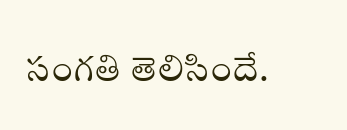సంగతి తెలిసిందే.